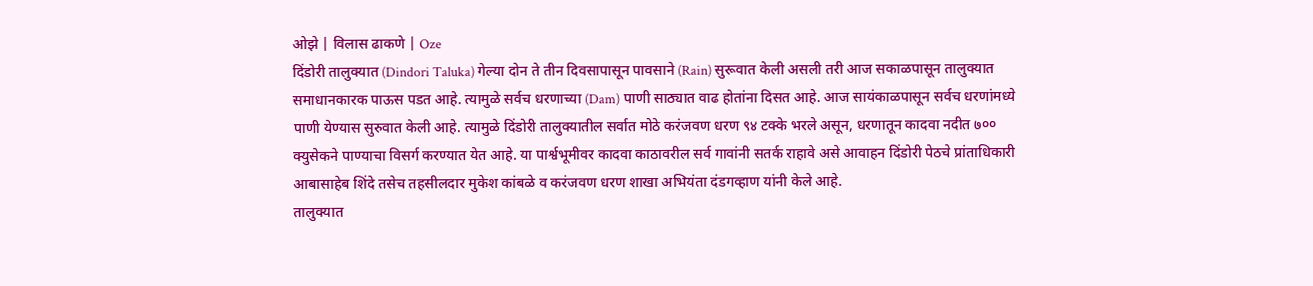ओझे | विलास ढाकणे | Oze
दिंडोरी तालुक्यात (Dindori Taluka) गेल्या दोन ते तीन दिवसापासून पावसाने (Rain) सुरूवात केली असली तरी आज सकाळपासून तालुक्यात समाधानकारक पाऊस पडत आहे. त्यामुळे सर्वच धरणाच्या (Dam) पाणी साठ्यात वाढ होतांना दिसत आहे. आज सायंकाळपासून सर्वच धरणांमध्ये पाणी येण्यास सुरुवात केली आहे. त्यामुळे दिंडोरी तालुक्यातील सर्वात मोठे करंजवण धरण ९४ टक्के भरले असून, धरणातून कादवा नदीत ७०० क्युसेकने पाण्याचा विसर्ग करण्यात येत आहे. या पार्श्वभूमीवर कादवा काठावरील सर्व गावांनी सतर्क राहावे असे आवाहन दिंडोरी पेठचे प्रांताधिकारी आबासाहेब शिंदे तसेच तहसीलदार मुकेश कांबळे व करंजवण धरण शाखा अभियंता दंडगव्हाण यांनी केले आहे.
तालुक्यात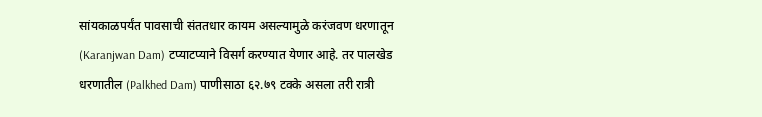सांयकाळपर्यंत पावसाची संततधार कायम असल्यामुळे करंजवण धरणातून (Karanjwan Dam) टप्याटप्याने विसर्ग करण्यात येणार आहे. तर पालखेड धरणातील (Palkhed Dam) पाणीसाठा ६२.७९ टक्के असला तरी रात्री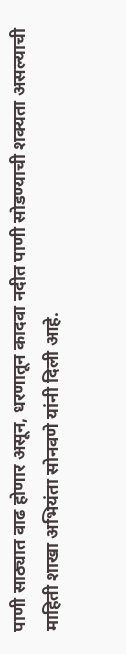पाणी साठ्यात वाढ होणार असून, धरणातून कादवा नदीत पाणी सोडण्याची शक्यता असल्याची माहिती शाखा अभियंता सोनवणे यांनी दिली आहे.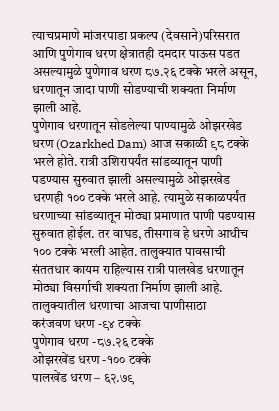त्याचप्रमाणे मांजरपाडा प्रकल्प (देवसाने)परिसरात आणि पुणेगाव धरण क्षेत्रातही दमदार पाऊस पडत असल्यामुळे पुणेगाव धरण ८७.२६ टक्के भरले असून, धरणातून जादा पाणी सोडण्याची शक्यता निर्माण झाली आहे.
पुणेगाव धरणातून सोडलेल्या पाण्यामुळे ओझरखेड धरण (Ozarkhed Dam) आज सकाळी ९८ टक्के भरले होते. रात्री उशिरापर्यंत सांडव्यातून पाणी पडण्यास सुरुवात झाली असल्यामुळे ओझरखेड धरणही १०० टक्के भरले आहे. त्यामुळे सकाळपर्यंत धरणाच्या सांडव्यातून मोठ्या प्रमाणात पाणी पडण्यास सुरुवात होईल. तर वाघड, तीसगाव हे धरणे आधीच १०० टक्के भरली आहेत. तालुक्यात पावसाची संततधार कायम राहिल्यास रात्री पालखेड धरणातून मोठ्या विसर्गाची शक्यता निर्माण झाली आहे.
तालुक्यातील धरणाचा आजचा पाणीसाठा
करंजवण धरण -९४ टक्के
पुणेगाव धरण -८७.२६ टक्के
ओझरखेंड धरण -१०० टक्के
पालखेंड धरण – ६२.७९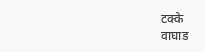टक्के
वाघाड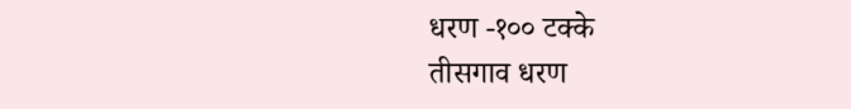धरण -१०० टक्के
तीसगाव धरण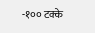-१०० टक्के